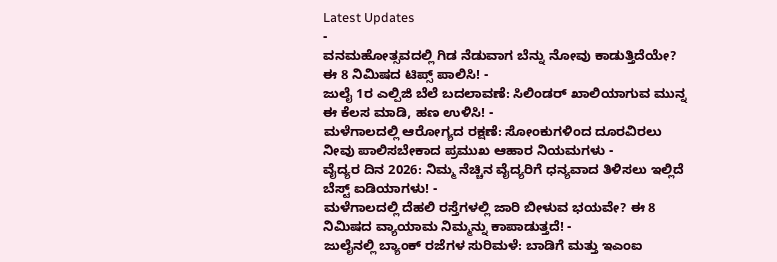Latest Updates
-
ವನಮಹೋತ್ಸವದಲ್ಲಿ ಗಿಡ ನೆಡುವಾಗ ಬೆನ್ನು ನೋವು ಕಾಡುತ್ತಿದೆಯೇ? ಈ 8 ನಿಮಿಷದ ಟಿಪ್ಸ್ ಪಾಲಿಸಿ! -
ಜುಲೈ 1ರ ಎಲ್ಪಿಜಿ ಬೆಲೆ ಬದಲಾವಣೆ: ಸಿಲಿಂಡರ್ ಖಾಲಿಯಾಗುವ ಮುನ್ನ ಈ ಕೆಲಸ ಮಾಡಿ, ಹಣ ಉಳಿಸಿ! -
ಮಳೆಗಾಲದಲ್ಲಿ ಆರೋಗ್ಯದ ರಕ್ಷಣೆ: ಸೋಂಕುಗಳಿಂದ ದೂರವಿರಲು ನೀವು ಪಾಲಿಸಬೇಕಾದ ಪ್ರಮುಖ ಆಹಾರ ನಿಯಮಗಳು -
ವೈದ್ಯರ ದಿನ 2026: ನಿಮ್ಮ ನೆಚ್ಚಿನ ವೈದ್ಯರಿಗೆ ಧನ್ಯವಾದ ತಿಳಿಸಲು ಇಲ್ಲಿದೆ ಬೆಸ್ಟ್ ಐಡಿಯಾಗಳು! -
ಮಳೆಗಾಲದಲ್ಲಿ ದೆಹಲಿ ರಸ್ತೆಗಳಲ್ಲಿ ಜಾರಿ ಬೀಳುವ ಭಯವೇ? ಈ 8 ನಿಮಿಷದ ವ್ಯಾಯಾಮ ನಿಮ್ಮನ್ನು ಕಾಪಾಡುತ್ತದೆ! -
ಜುಲೈನಲ್ಲಿ ಬ್ಯಾಂಕ್ ರಜೆಗಳ ಸುರಿಮಳೆ: ಬಾಡಿಗೆ ಮತ್ತು ಇಎಂಐ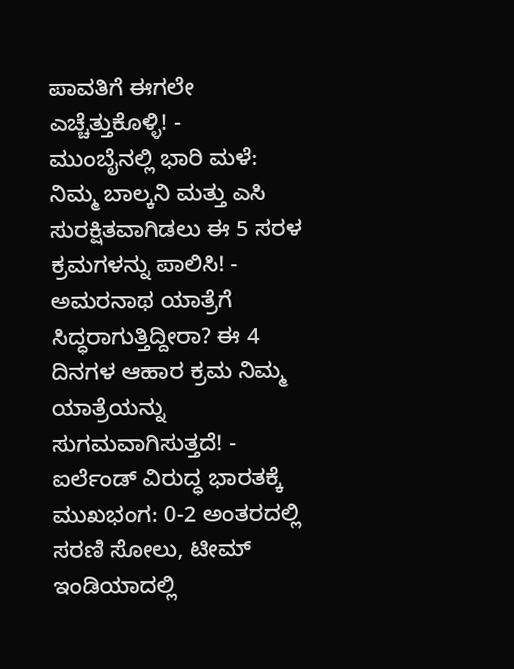ಪಾವತಿಗೆ ಈಗಲೇ ಎಚ್ಚೆತ್ತುಕೊಳ್ಳಿ! -
ಮುಂಬೈನಲ್ಲಿ ಭಾರಿ ಮಳೆ: ನಿಮ್ಮ ಬಾಲ್ಕನಿ ಮತ್ತು ಎಸಿ ಸುರಕ್ಷಿತವಾಗಿಡಲು ಈ 5 ಸರಳ ಕ್ರಮಗಳನ್ನು ಪಾಲಿಸಿ! -
ಅಮರನಾಥ ಯಾತ್ರೆಗೆ ಸಿದ್ಧರಾಗುತ್ತಿದ್ದೀರಾ? ಈ 4 ದಿನಗಳ ಆಹಾರ ಕ್ರಮ ನಿಮ್ಮ ಯಾತ್ರೆಯನ್ನು ಸುಗಮವಾಗಿಸುತ್ತದೆ! -
ಐರ್ಲೆಂಡ್ ವಿರುದ್ಧ ಭಾರತಕ್ಕೆ ಮುಖಭಂಗ: 0-2 ಅಂತರದಲ್ಲಿ ಸರಣಿ ಸೋಲು, ಟೀಮ್ ಇಂಡಿಯಾದಲ್ಲಿ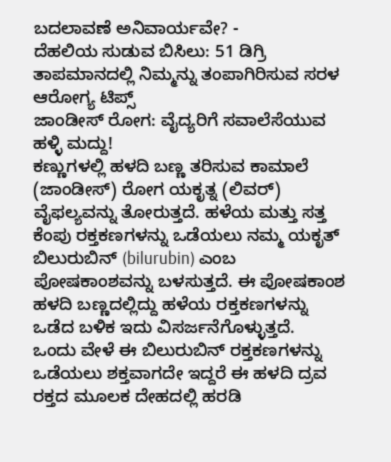ಬದಲಾವಣೆ ಅನಿವಾರ್ಯವೇ? -
ದೆಹಲಿಯ ಸುಡುವ ಬಿಸಿಲು: 51 ಡಿಗ್ರಿ ತಾಪಮಾನದಲ್ಲಿ ನಿಮ್ಮನ್ನು ತಂಪಾಗಿರಿಸುವ ಸರಳ ಆರೋಗ್ಯ ಟಿಪ್ಸ್
ಜಾಂಡೀಸ್ ರೋಗ: ವೈದ್ಯರಿಗೆ ಸವಾಲೆಸೆಯುವ ಹಳ್ಳಿ ಮದ್ದು!
ಕಣ್ಣುಗಳಲ್ಲಿ ಹಳದಿ ಬಣ್ಣ ತರಿಸುವ ಕಾಮಾಲೆ (ಜಾಂಡೀಸ್) ರೋಗ ಯಕೃತ್ನ (ಲಿವರ್) ವೈಫಲ್ಯವನ್ನು ತೋರುತ್ತದೆ. ಹಳೆಯ ಮತ್ತು ಸತ್ತ ಕೆಂಪು ರಕ್ತಕಣಗಳನ್ನು ಒಡೆಯಲು ನಮ್ಮ ಯಕೃತ್ ಬಿಲುರುಬಿನ್ (bilurubin) ಎಂಬ ಪೋಷಕಾಂಶವನ್ನು ಬಳಸುತ್ತದೆ. ಈ ಪೋಷಕಾಂಶ ಹಳದಿ ಬಣ್ಣದಲ್ಲಿದ್ದು ಹಳೆಯ ರಕ್ತಕಣಗಳನ್ನು ಒಡೆದ ಬಳಿಕ ಇದು ವಿಸರ್ಜನೆಗೊಳ್ಳುತ್ತದೆ.
ಒಂದು ವೇಳೆ ಈ ಬಿಲುರುಬಿನ್ ರಕ್ತಕಣಗಳನ್ನು ಒಡೆಯಲು ಶಕ್ತವಾಗದೇ ಇದ್ದರೆ ಈ ಹಳದಿ ದ್ರವ ರಕ್ತದ ಮೂಲಕ ದೇಹದಲ್ಲಿ ಹರಡಿ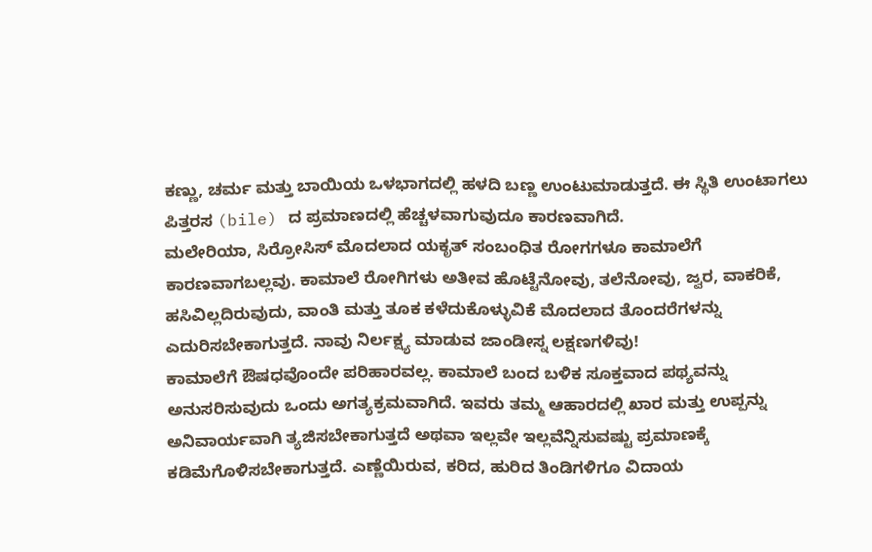ಕಣ್ಣು, ಚರ್ಮ ಮತ್ತು ಬಾಯಿಯ ಒಳಭಾಗದಲ್ಲಿ ಹಳದಿ ಬಣ್ಣ ಉಂಟುಮಾಡುತ್ತದೆ. ಈ ಸ್ಥಿತಿ ಉಂಟಾಗಲು ಪಿತ್ತರಸ (bile) ದ ಪ್ರಮಾಣದಲ್ಲಿ ಹೆಚ್ಚಳವಾಗುವುದೂ ಕಾರಣವಾಗಿದೆ.
ಮಲೇರಿಯಾ, ಸಿರ್ರೋಸಿಸ್ ಮೊದಲಾದ ಯಕೃತ್ ಸಂಬಂಧಿತ ರೋಗಗಳೂ ಕಾಮಾಲೆಗೆ ಕಾರಣವಾಗಬಲ್ಲವು. ಕಾಮಾಲೆ ರೋಗಿಗಳು ಅತೀವ ಹೊಟ್ಟೆನೋವು, ತಲೆನೋವು, ಜ್ವರ, ವಾಕರಿಕೆ, ಹಸಿವಿಲ್ಲದಿರುವುದು, ವಾಂತಿ ಮತ್ತು ತೂಕ ಕಳೆದುಕೊಳ್ಳುವಿಕೆ ಮೊದಲಾದ ತೊಂದರೆಗಳನ್ನು ಎದುರಿಸಬೇಕಾಗುತ್ತದೆ. ನಾವು ನಿರ್ಲಕ್ಷ್ಯ ಮಾಡುವ ಜಾಂಡೀಸ್ನ ಲಕ್ಷಣಗಳಿವು!
ಕಾಮಾಲೆಗೆ ಔಷಧವೊಂದೇ ಪರಿಹಾರವಲ್ಲ. ಕಾಮಾಲೆ ಬಂದ ಬಳಿಕ ಸೂಕ್ತವಾದ ಪಥ್ಯವನ್ನು ಅನುಸರಿಸುವುದು ಒಂದು ಅಗತ್ಯಕ್ರಮವಾಗಿದೆ. ಇವರು ತಮ್ಮ ಆಹಾರದಲ್ಲಿ ಖಾರ ಮತ್ತು ಉಪ್ಪನ್ನು ಅನಿವಾರ್ಯವಾಗಿ ತ್ಯಜಿಸಬೇಕಾಗುತ್ತದೆ ಅಥವಾ ಇಲ್ಲವೇ ಇಲ್ಲವೆನ್ನಿಸುವಷ್ಟು ಪ್ರಮಾಣಕ್ಕೆ ಕಡಿಮೆಗೊಳಿಸಬೇಕಾಗುತ್ತದೆ. ಎಣ್ಣೆಯಿರುವ, ಕರಿದ, ಹುರಿದ ತಿಂಡಿಗಳಿಗೂ ವಿದಾಯ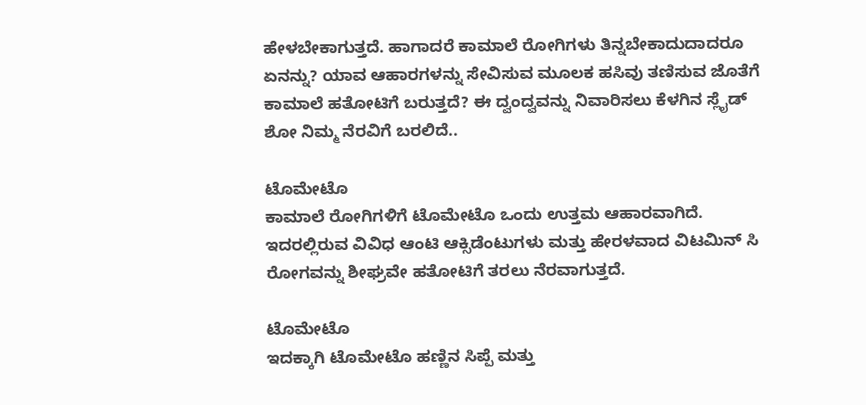ಹೇಳಬೇಕಾಗುತ್ತದೆ. ಹಾಗಾದರೆ ಕಾಮಾಲೆ ರೋಗಿಗಳು ತಿನ್ನಬೇಕಾದುದಾದರೂ ಏನನ್ನು? ಯಾವ ಆಹಾರಗಳನ್ನು ಸೇವಿಸುವ ಮೂಲಕ ಹಸಿವು ತಣಿಸುವ ಜೊತೆಗೆ ಕಾಮಾಲೆ ಹತೋಟಿಗೆ ಬರುತ್ತದೆ? ಈ ದ್ವಂದ್ವವನ್ನು ನಿವಾರಿಸಲು ಕೆಳಗಿನ ಸ್ಲೈಡ್ ಶೋ ನಿಮ್ಮ ನೆರವಿಗೆ ಬರಲಿದೆ..

ಟೊಮೇಟೊ
ಕಾಮಾಲೆ ರೋಗಿಗಳಿಗೆ ಟೊಮೇಟೊ ಒಂದು ಉತ್ತಮ ಆಹಾರವಾಗಿದೆ. ಇದರಲ್ಲಿರುವ ವಿವಿಧ ಆಂಟಿ ಆಕ್ಸಿಡೆಂಟುಗಳು ಮತ್ತು ಹೇರಳವಾದ ವಿಟಮಿನ್ ಸಿ ರೋಗವನ್ನು ಶೀಘ್ರವೇ ಹತೋಟಿಗೆ ತರಲು ನೆರವಾಗುತ್ತದೆ.

ಟೊಮೇಟೊ
ಇದಕ್ಕಾಗಿ ಟೊಮೇಟೊ ಹಣ್ಣಿನ ಸಿಪ್ಪೆ ಮತ್ತು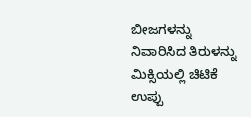ಬೀಜಗಳನ್ನು ನಿವಾರಿಸಿದ ತಿರುಳನ್ನು ಮಿಕ್ಸಿಯಲ್ಲಿ ಚಿಟಿಕೆ ಉಪ್ಪು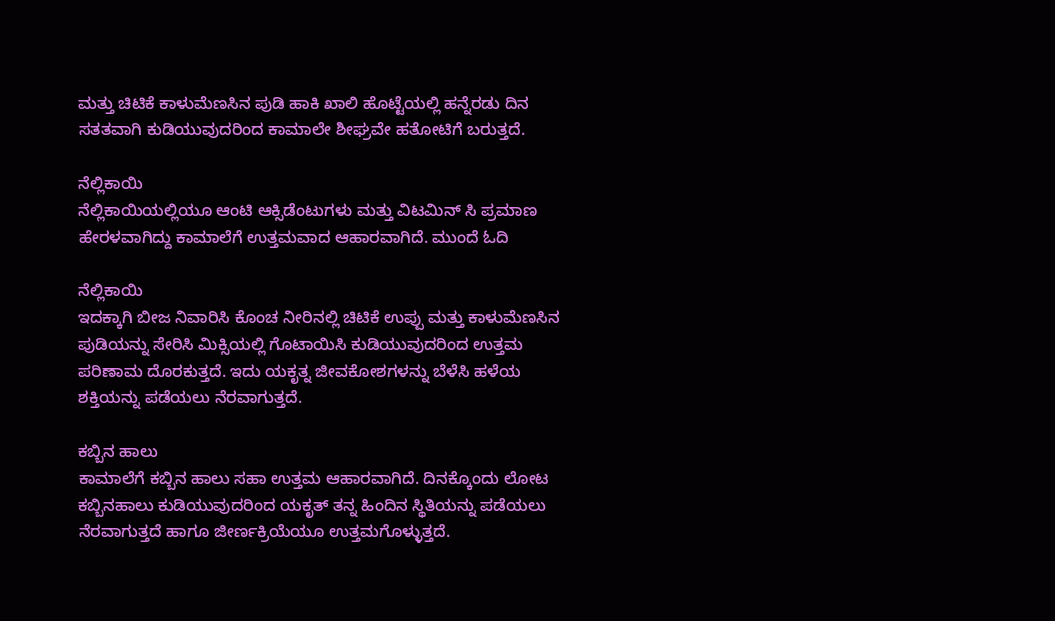ಮತ್ತು ಚಿಟಿಕೆ ಕಾಳುಮೆಣಸಿನ ಪುಡಿ ಹಾಕಿ ಖಾಲಿ ಹೊಟ್ಟೆಯಲ್ಲಿ ಹನ್ನೆರಡು ದಿನ ಸತತವಾಗಿ ಕುಡಿಯುವುದರಿಂದ ಕಾಮಾಲೇ ಶೀಘ್ರವೇ ಹತೋಟಿಗೆ ಬರುತ್ತದೆ.

ನೆಲ್ಲಿಕಾಯಿ
ನೆಲ್ಲಿಕಾಯಿಯಲ್ಲಿಯೂ ಆಂಟಿ ಆಕ್ಸಿಡೆಂಟುಗಳು ಮತ್ತು ವಿಟಮಿನ್ ಸಿ ಪ್ರಮಾಣ ಹೇರಳವಾಗಿದ್ದು ಕಾಮಾಲೆಗೆ ಉತ್ತಮವಾದ ಆಹಾರವಾಗಿದೆ. ಮುಂದೆ ಓದಿ

ನೆಲ್ಲಿಕಾಯಿ
ಇದಕ್ಕಾಗಿ ಬೀಜ ನಿವಾರಿಸಿ ಕೊಂಚ ನೀರಿನಲ್ಲಿ ಚಿಟಿಕೆ ಉಪ್ಪು ಮತ್ತು ಕಾಳುಮೆಣಸಿನ ಪುಡಿಯನ್ನು ಸೇರಿಸಿ ಮಿಕ್ಸಿಯಲ್ಲಿ ಗೊಟಾಯಿಸಿ ಕುಡಿಯುವುದರಿಂದ ಉತ್ತಮ ಪರಿಣಾಮ ದೊರಕುತ್ತದೆ. ಇದು ಯಕೃತ್ನ ಜೀವಕೋಶಗಳನ್ನು ಬೆಳೆಸಿ ಹಳೆಯ ಶಕ್ತಿಯನ್ನು ಪಡೆಯಲು ನೆರವಾಗುತ್ತದೆ.

ಕಬ್ಬಿನ ಹಾಲು
ಕಾಮಾಲೆಗೆ ಕಬ್ಬಿನ ಹಾಲು ಸಹಾ ಉತ್ತಮ ಆಹಾರವಾಗಿದೆ. ದಿನಕ್ಕೊಂದು ಲೋಟ ಕಬ್ಬಿನಹಾಲು ಕುಡಿಯುವುದರಿಂದ ಯಕೃತ್ ತನ್ನ ಹಿಂದಿನ ಸ್ಥಿತಿಯನ್ನು ಪಡೆಯಲು ನೆರವಾಗುತ್ತದೆ ಹಾಗೂ ಜೀರ್ಣಕ್ರಿಯೆಯೂ ಉತ್ತಮಗೊಳ್ಳುತ್ತದೆ.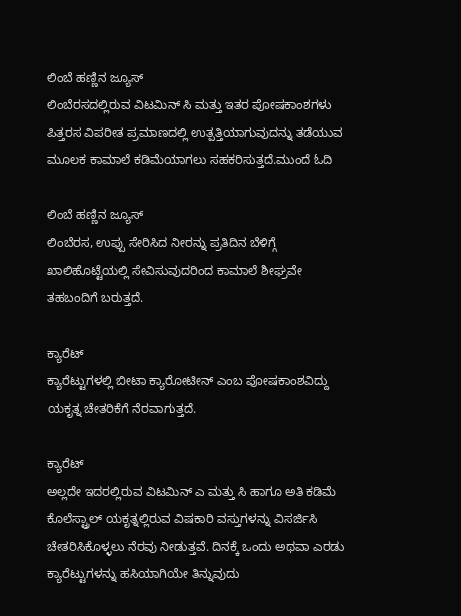ಲಿಂಬೆ ಹಣ್ಣಿನ ಜ್ಯೂಸ್
ಲಿಂಬೆರಸದಲ್ಲಿರುವ ವಿಟಮಿನ್ ಸಿ ಮತ್ತು ಇತರ ಪೋಷಕಾಂಶಗಳು ಪಿತ್ತರಸ ವಿಪರೀತ ಪ್ರಮಾಣದಲ್ಲಿ ಉತ್ಪತ್ತಿಯಾಗುವುದನ್ನು ತಡೆಯುವ ಮೂಲಕ ಕಾಮಾಲೆ ಕಡಿಮೆಯಾಗಲು ಸಹಕರಿಸುತ್ತದೆ.ಮುಂದೆ ಓದಿ

ಲಿಂಬೆ ಹಣ್ಣಿನ ಜ್ಯೂಸ್
ಲಿಂಬೆರಸ, ಉಪ್ಪು ಸೇರಿಸಿದ ನೀರನ್ನು ಪ್ರತಿದಿನ ಬೆಳಿಗ್ಗೆ ಖಾಲಿಹೊಟ್ಟೆಯಲ್ಲಿ ಸೇವಿಸುವುದರಿಂದ ಕಾಮಾಲೆ ಶೀಘ್ರವೇ ತಹಬಂದಿಗೆ ಬರುತ್ತದೆ.

ಕ್ಯಾರೆಟ್
ಕ್ಯಾರೆಟ್ಟುಗಳಲ್ಲಿ ಬೀಟಾ ಕ್ಯಾರೋಟೀನ್ ಎಂಬ ಪೋಷಕಾಂಶವಿದ್ದು ಯಕೃತ್ನ ಚೇತರಿಕೆಗೆ ನೆರವಾಗುತ್ತದೆ.

ಕ್ಯಾರೆಟ್
ಅಲ್ಲದೇ ಇದರಲ್ಲಿರುವ ವಿಟಮಿನ್ ಎ ಮತ್ತು ಸಿ ಹಾಗೂ ಅತಿ ಕಡಿಮೆ ಕೊಲೆಸ್ಟ್ರಾಲ್ ಯಕೃತ್ನಲ್ಲಿರುವ ವಿಷಕಾರಿ ವಸ್ತುಗಳನ್ನು ವಿಸರ್ಜಿಸಿ ಚೇತರಿಸಿಕೊಳ್ಳಲು ನೆರವು ನೀಡುತ್ತವೆ. ದಿನಕ್ಕೆ ಒಂದು ಅಥವಾ ಎರಡು ಕ್ಯಾರೆಟ್ಟುಗಳನ್ನು ಹಸಿಯಾಗಿಯೇ ತಿನ್ನುವುದು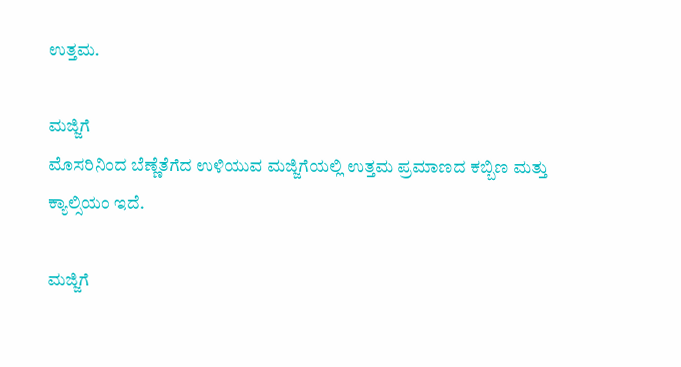ಉತ್ತಮ.

ಮಜ್ಜಿಗೆ
ಮೊಸರಿನಿಂದ ಬೆಣ್ಣೆತೆಗೆದ ಉಳಿಯುವ ಮಜ್ಜಿಗೆಯಲ್ಲಿ ಉತ್ತಮ ಪ್ರಮಾಣದ ಕಬ್ಬಿಣ ಮತ್ತು ಕ್ಯಾಲ್ಸಿಯಂ ಇದೆ.

ಮಜ್ಜಿಗೆ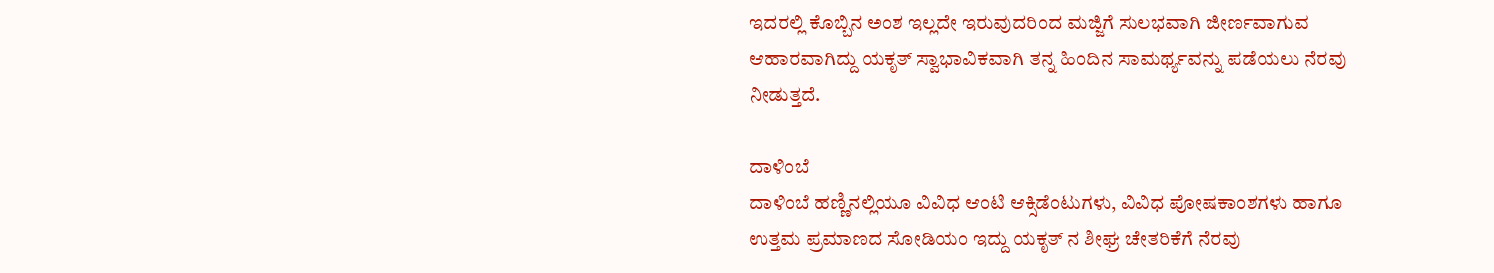ಇದರಲ್ಲಿ ಕೊಬ್ಬಿನ ಅಂಶ ಇಲ್ಲದೇ ಇರುವುದರಿಂದ ಮಜ್ಜಿಗೆ ಸುಲಭವಾಗಿ ಜೀರ್ಣವಾಗುವ ಆಹಾರವಾಗಿದ್ದು ಯಕೃತ್ ಸ್ವಾಭಾವಿಕವಾಗಿ ತನ್ನ ಹಿಂದಿನ ಸಾಮರ್ಥ್ಯವನ್ನು ಪಡೆಯಲು ನೆರವು ನೀಡುತ್ತದೆ.

ದಾಳಿಂಬೆ
ದಾಳಿಂಬೆ ಹಣ್ಣಿನಲ್ಲಿಯೂ ವಿವಿಧ ಆಂಟಿ ಆಕ್ಸಿಡೆಂಟುಗಳು, ವಿವಿಧ ಪೋಷಕಾಂಶಗಳು ಹಾಗೂ ಉತ್ತಮ ಪ್ರಮಾಣದ ಸೋಡಿಯಂ ಇದ್ದು ಯಕೃತ್ ನ ಶೀಘ್ರ ಚೇತರಿಕೆಗೆ ನೆರವು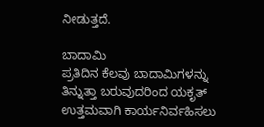ನೀಡುತ್ತದೆ.

ಬಾದಾಮಿ
ಪ್ರತಿದಿನ ಕೆಲವು ಬಾದಾಮಿಗಳನ್ನು ತಿನ್ನುತ್ತಾ ಬರುವುದರಿಂದ ಯಕೃತ್ ಉತ್ತಮವಾಗಿ ಕಾರ್ಯನಿರ್ವಹಿಸಲು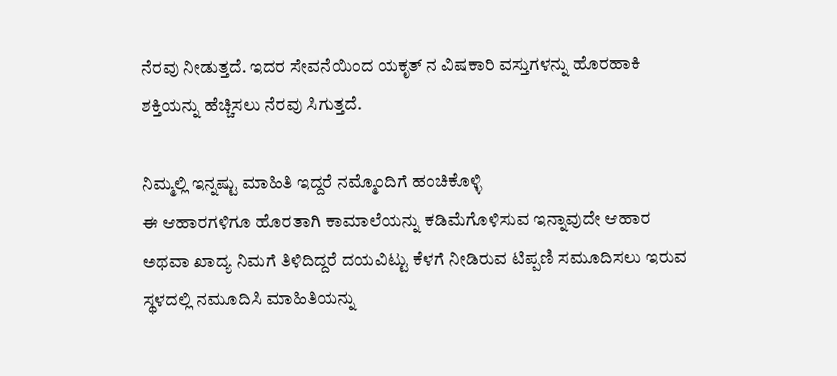ನೆರವು ನೀಡುತ್ತದೆ. ಇದರ ಸೇವನೆಯಿಂದ ಯಕೃತ್ ನ ವಿಷಕಾರಿ ವಸ್ತುಗಳನ್ನು ಹೊರಹಾಕಿ ಶಕ್ತಿಯನ್ನು ಹೆಚ್ಚಿಸಲು ನೆರವು ಸಿಗುತ್ತದೆ.

ನಿಮ್ಮಲ್ಲಿ ಇನ್ನಷ್ಟು ಮಾಹಿತಿ ಇದ್ದರೆ ನಮ್ಮೊಂದಿಗೆ ಹಂಚಿಕೊಳ್ಳಿ
ಈ ಆಹಾರಗಳಿಗೂ ಹೊರತಾಗಿ ಕಾಮಾಲೆಯನ್ನು ಕಡಿಮೆಗೊಳಿಸುವ ಇನ್ನಾವುದೇ ಆಹಾರ ಅಥವಾ ಖಾದ್ಯ ನಿಮಗೆ ತಿಳಿದಿದ್ದರೆ ದಯವಿಟ್ಟು ಕೆಳಗೆ ನೀಡಿರುವ ಟಿಪ್ಪಣಿ ಸಮೂದಿಸಲು ಇರುವ ಸ್ಥಳದಲ್ಲಿ ನಮೂದಿಸಿ ಮಾಹಿತಿಯನ್ನು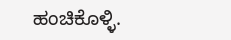ಹಂಚಿಕೊಳ್ಳಿ.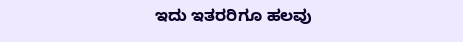ಇದು ಇತರರಿಗೂ ಹಲವು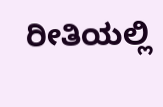ರೀತಿಯಲ್ಲಿ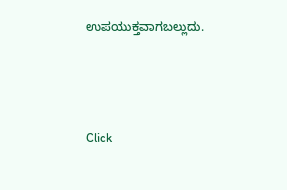ಉಪಯುಕ್ತವಾಗಬಲ್ಲುದು.



Click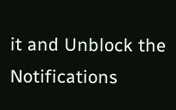it and Unblock the Notifications